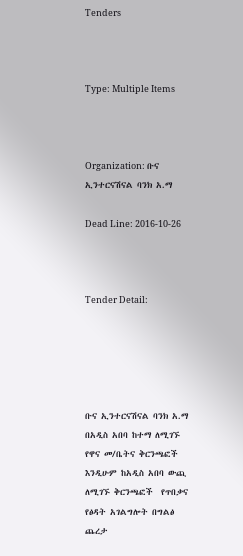Tenders



Type: Multiple Items



Organization: ቡና ኢንተርናሽናል ባንክ አ.ማ

Dead Line: 2016-10-26



Tender Detail:





ቡና ኢንተርናሽናል ባንክ አ.ማ በአዲስ አበባ ከተማ ለሚገኙ የዋና መ/ቤትና ቅርንጫፎች እንዲሁም ከአዲስ አበባ ውጪ ለሚገኙ ቅርንጫፎች  የጥበቃና  የፅዳት አገልግሎት በግልፅ ጨረታ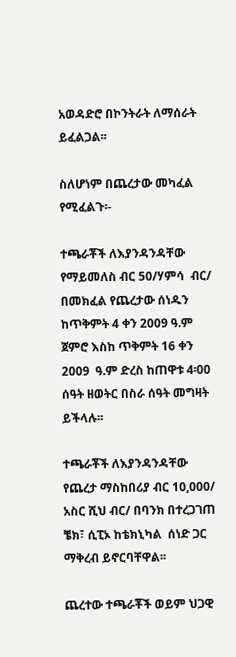አወዳድሮ በኮንትራት ለማሰራት ይፈልጋል፡፡

ስለሆነም በጨረታው መካፈል የሚፈልጉ፡-

ተጫራቾች ለእያንዳንዳቸው የማይመለስ ብር 50/ሃምሳ  ብር/ በመክፈል የጨረታው ሰነዱን ከጥቅምት 4 ቀን 2009 ዓ.ም ጀምሮ እስከ ጥቅምት 16 ቀን 2009  ዓ.ም ድረስ ከጠዋቱ 4፡00 ሰዓት ዘወትር በስራ ሰዓት መግዛት ይችላሉ፡፡

ተጫራቾች ለእያንዳንዳቸው የጨረታ ማስከበሪያ ብር 10,000/ አስር ሺህ ብር/ በባንክ በተረጋገጠ ቼክ፣ ሲፒኦ ከቴክኒካል  ሰነድ ጋር ማቅረብ ይኖርባቸዋል፡፡

ጨረተው ተጫራቾች ወይም ህጋዊ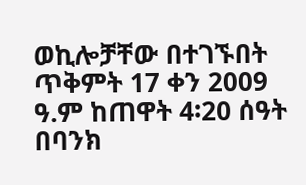ወኪሎቻቸው በተገኙበት ጥቅምት 17 ቀን 2009 ዓ.ም ከጠዋት 4፡20 ሰዓት በባንክ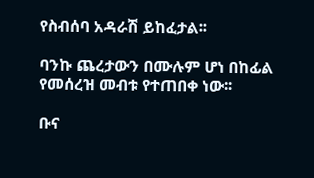የስብሰባ አዳራሽ ይከፈታል፡፡

ባንኩ ጨረታውን በሙሉም ሆነ በከፊል የመሰረዝ መብቱ የተጠበቀ ነው፡፡

ቡና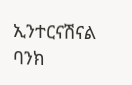ኢንተርናሽናል ባንክ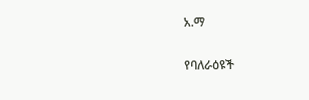አ.ማ

የባለራዕዩች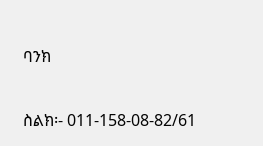ባንክ

ስልክ፡- 011-158-08-82/61